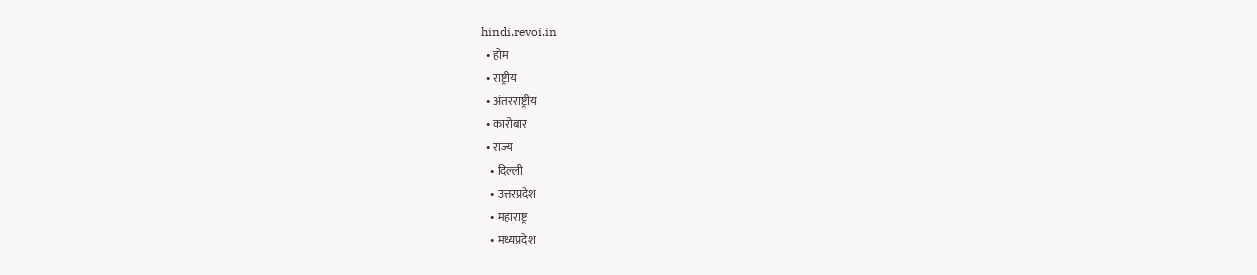hindi.revoi.in
  • होम
  • राष्ट्रीय
  • अंतरराष्ट्रीय
  • कारोबार
  • राज्य
    • दिल्ली
    • उत्तरप्रदेश
    • महाराष्ट्र
    • मध्यप्रदेश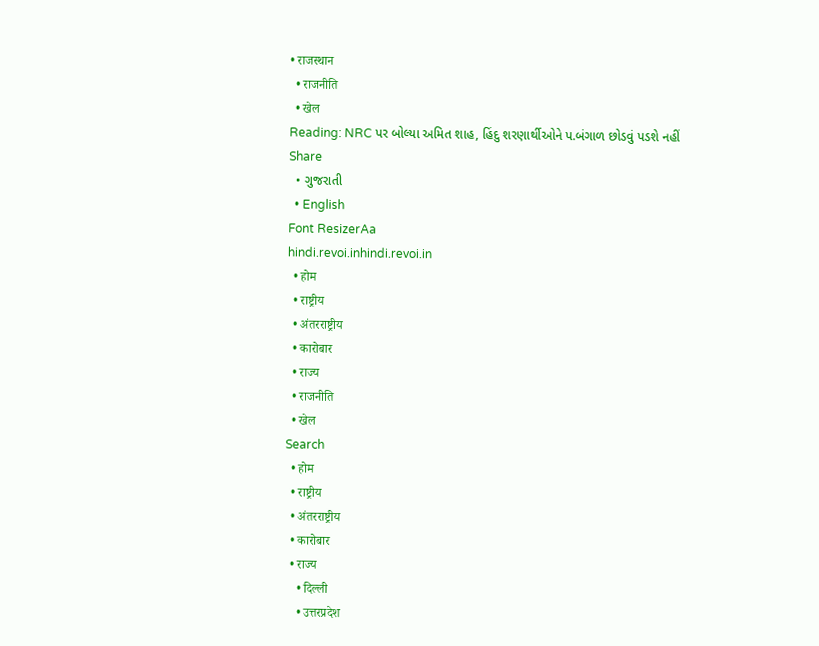• राजस्थान
  • राजनीति
  • खेल
Reading: NRC પર બોલ્યા અમિત શાહ, હિંદુ શરણાર્થીઓને પ.બંગાળ છોડવું પડશે નહીં
Share
  • ગુજરાતી
  • English
Font ResizerAa
hindi.revoi.inhindi.revoi.in
  • होम
  • राष्ट्रीय
  • अंतरराष्ट्रीय
  • कारोबार
  • राज्य
  • राजनीति
  • खेल
Search
  • होम
  • राष्ट्रीय
  • अंतरराष्ट्रीय
  • कारोबार
  • राज्य
    • दिल्ली
    • उत्तरप्रदेश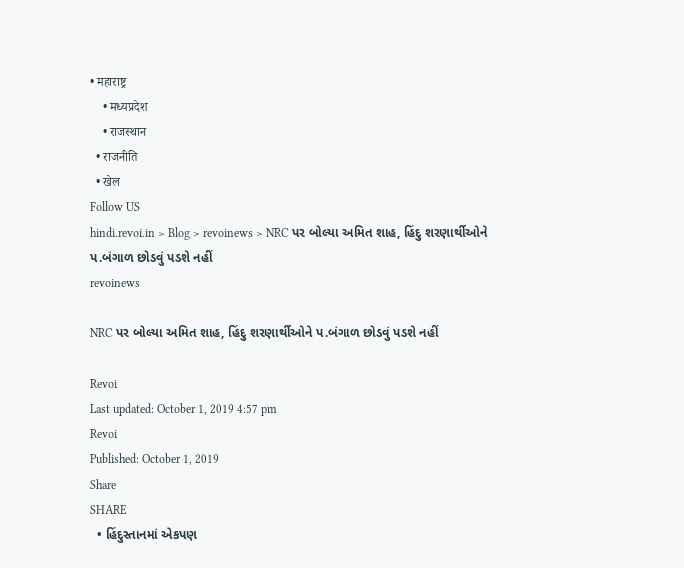• महाराष्ट्र
    • मध्यप्रदेश
    • राजस्थान
  • राजनीति
  • खेल
Follow US
hindi.revoi.in > Blog > revoinews > NRC પર બોલ્યા અમિત શાહ, હિંદુ શરણાર્થીઓને પ.બંગાળ છોડવું પડશે નહીં
revoinews

NRC પર બોલ્યા અમિત શાહ, હિંદુ શરણાર્થીઓને પ.બંગાળ છોડવું પડશે નહીં

Revoi
Last updated: October 1, 2019 4:57 pm
Revoi
Published: October 1, 2019
Share
SHARE
  • હિંદુસ્તાનમાં એકપણ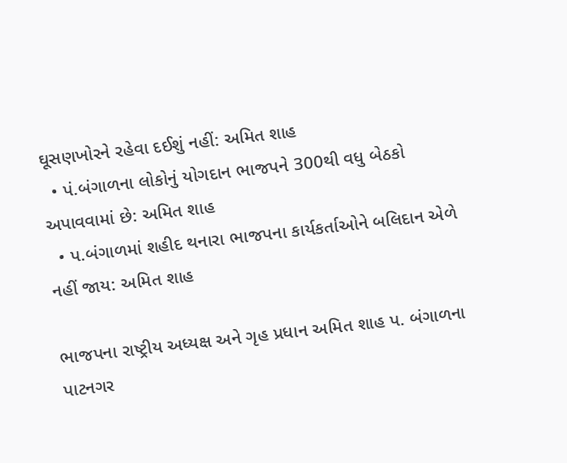ઘૂસણખોરને રહેવા દઈશું નહીં: અમિત શાહ
  • પં.બંગાળના લોકોનું યોગદાન ભાજપને 300થી વધુ બેઠકો અપાવવામાં છે: અમિત શાહ
  • પ.બંગાળમાં શહીદ થનારા ભાજપના કાર્યકર્તાઓને બલિદાન એળે નહીં જાય: અમિત શાહ

ભાજપના રાષ્ટ્રીય અધ્યક્ષ અને ગૃહ પ્રધાન અમિત શાહ પ. બંગાળના પાટનગર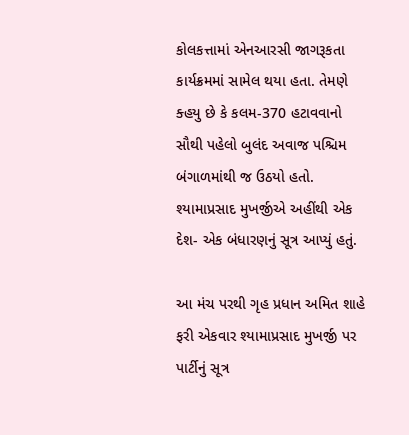કોલકત્તામાં એનઆરસી જાગરૂકતા કાર્યક્રમમાં સામેલ થયા હતા. તેમણે ક્હયુ છે કે કલમ-370 હટાવવાનો સૌથી પહેલો બુલંદ અવાજ પશ્ચિમ બંગાળમાંથી જ ઉઠયો હતો.  શ્યામાપ્રસાદ મુખર્જીએ અહીંથી એક દેશ- એક બંધારણનું સૂત્ર આપ્યું હતું.

આ મંચ પરથી ગૃહ પ્રધાન અમિત શાહે ફરી એકવાર શ્યામાપ્રસાદ મુખર્જી પર પાર્ટીનું સૂત્ર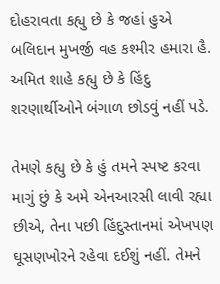દોહરાવતા કહ્યુ છે કે જહાં હુએ બલિદાન મુખર્જી વહ કશ્મીર હમારા હૈ. અમિત શાહે કહ્યુ છે કે હિંદુ શરણાર્થીઓને બંગાળ છોડવું નહીં પડે.

તેમણે કહ્યુ છે કે હું તમને સ્પષ્ટ કરવા માગું છું કે અમે એનઆરસી લાવી રહ્યા છીએ, તેના પછી હિંદુસ્તાનમાં એખપણ ઘૂસણખોરને રહેવા દઈશું નહીં. તેમને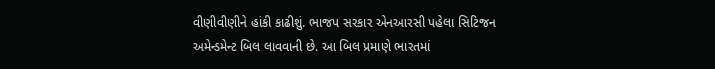વીણીવીણીને હાંકી કાઢીશું. ભાજપ સરકાર એનઆરસી પહેલા સિટિજન અમેન્ડમેન્ટ બિલ લાવવાની છે. આ બિલ પ્રમાણે ભારતમાં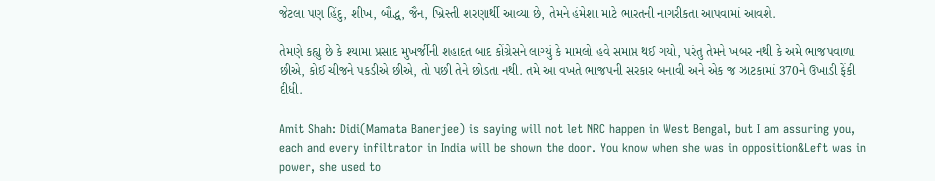જેટલા પણ હિંદુ, શીખ, બૌદ્ધ, જૈન, ખ્રિસ્તી શરણાર્થી આવ્યા છે, તેમને હંમેશા માટે ભારતની નાગરીકતા આપવામાં આવશે.

તેમણે કહ્યુ છે કે શ્યામા પ્રસાદ મુખર્જીની શહાદત બાદ કોંગ્રેસને લાગ્યું કે મામલો હવે સમાપ્ત થઈ ગયો, પરંતુ તેમને ખબર નથી કે અમે ભાજપવાળા છીએ, કોઈ ચીજને પકડીએ છીએ, તો પછી તેને છોડતા નથી. તમે આ વખતે ભાજપની સરકાર બનાવી અને એક જ ઝાટકામાં 370ને ઉખાડી ફેંકી દીધી.

Amit Shah: Didi(Mamata Banerjee) is saying will not let NRC happen in West Bengal, but I am assuring you, each and every infiltrator in India will be shown the door. You know when she was in opposition&Left was in power, she used to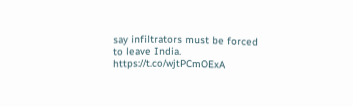say infiltrators must be forced to leave India. https://t.co/wjtPCmOExA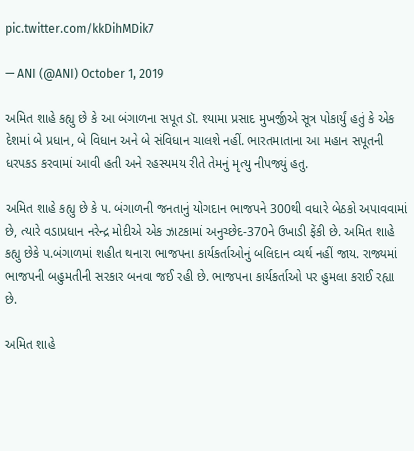pic.twitter.com/kkDihMDik7

— ANI (@ANI) October 1, 2019

અમિત શાહે કહ્યુ છે કે આ બંગાળના સપૂત ડૉ. શ્યામા પ્રસાદ મુખર્જીએ સૂત્ર પોકાર્યું હતું કે એક દેશમાં બે પ્રધાન, બે વિધાન અને બે સંવિધાન ચાલશે નહીં. ભારતમાતાના આ મહાન સપૂતની ધરપકડ કરવામાં આવી હતી અને રહસ્યમય રીતે તેમનું મૃત્યુ નીપજ્યું હતુ.

અમિત શાહે કહ્યુ છે કે પ. બંગાળની જનતાનું યોગદાન ભાજપને 300થી વધારે બેઠકો અપાવવામાં છે, ત્યારે વડાપ્રધાન નરેન્દ્ર મોદીએ એક ઝાટકામાં અનુચ્છેદ-370ને ઉખાડી ફેંકી છે. અમિત શાહે કહ્યુ છેકે પ.બંગાળમાં શહીત થનારા ભાજપના કાર્યકર્તાઓનું બલિદાન વ્યર્થ નહીં જાય. રાજ્યમાં ભાજપની બહુમતીની સરકાર બનવા જઈ રહી છે. ભાજપના કાર્યકર્તાઓ પર હુમલા કરાઈ રહ્યા છે.

અમિત શાહે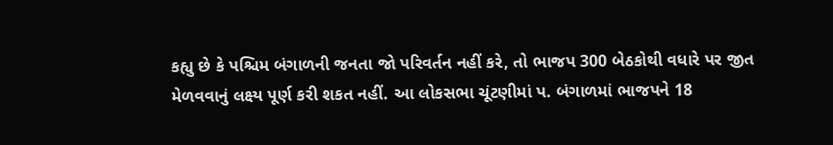કહ્યુ છે કે પશ્ચિમ બંગાળની જનતા જો પરિવર્તન નહીં કરે, તો ભાજપ 300 બેઠકોથી વધારે પર જીત મેળવવાનું લક્ષ્ય પૂર્ણ કરી શકત નહીં. આ લોકસભા ચૂંટણીમાં પ. બંગાળમાં ભાજપને 18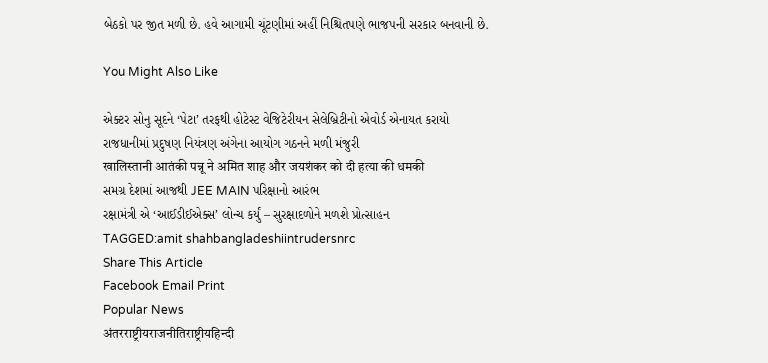બેઠકો પર જીત મળી છે. હવે આગામી ચૂંટણીમાં અહીં નિશ્ચિતપણે ભાજપની સરકાર બનવાની છે.

You Might Also Like

એક્ટર સોનુ સૂદને ‘પેટા’ તરફથી હોટેસ્ટ વેજિટેરીયન સેલેબ્રિટીનો એવોર્ડ એનાયત કરાયો
રાજધાનીમાં પ્રદુષણ નિયંત્રણ અંગેના આયોગ ગઠનને મળી મંજુરી
खालिस्तानी आतंकी पन्नू ने अमित शाह और जयशंकर को दी हत्या की धमकी
સમગ્ર દેશમાં આજથી JEE MAIN પરિક્ષાનો આરંભ
રક્ષામંત્રી એ ‘આઈડીઈએક્સ’ લોન્ચ કર્યું – સુરક્ષાદળોને મળશે પ્રોત્સાહન
TAGGED:amit shahbangladeshiintrudersnrc
Share This Article
Facebook Email Print
Popular News
अंतरराष्ट्रीयराजनीतिराष्ट्रीयहिन्दी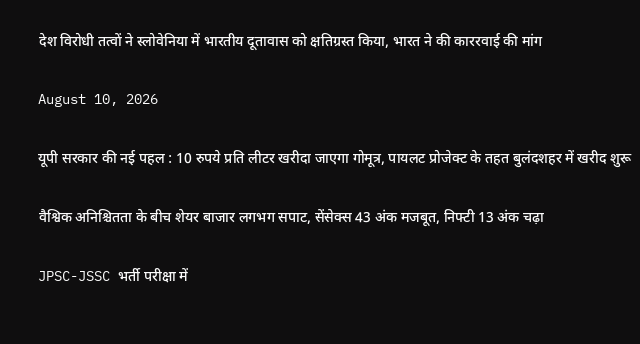देश विरोधी तत्वों ने स्लोवेनिया में भारतीय दूतावास को क्षतिग्रस्त किया, भारत ने की काररवाई की मांग

August 10, 2026

यूपी सरकार की नई पहल : 10 रुपये प्रति लीटर खरीदा जाएगा गोमूत्र, पायलट प्रोजेक्ट के तहत बुलंदशहर में खरीद शुरू

वैश्विक अनिश्चितता के बीच शेयर बाजार लगभग सपाट, सेंसेक्स 43 अंक मजबूत, निफ्टी 13 अंक चढ़ा

JPSC-JSSC भर्ती परीक्षा में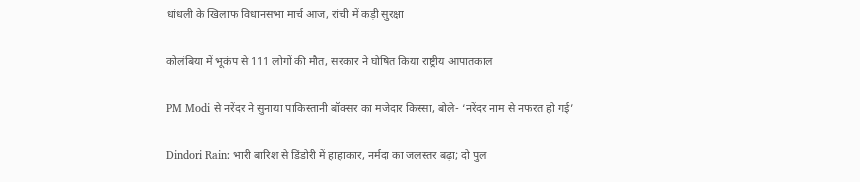धांधली के खिलाफ विधानसभा मार्च आज, रांची में कड़ी सुरक्षा

कोलंबिया में भूकंप से 111 लोगों की मौत, सरकार ने घोषित किया राष्ट्रीय आपातकाल

PM Modi से नरेंदर ने सुनाया पाकिस्तानी बॉक्सर का मजेदार किस्सा, बोले- ‘नरेंदर नाम से नफरत हो गई’

Dindori Rain: भारी बारिश से डिंडोरी में हाहाकार, नर्मदा का जलस्तर बढ़ा; दो पुल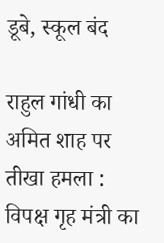डूबे, स्कूल बंद

राहुल गांधी का अमित शाह पर तीखा हमला : विपक्ष गृह मंत्री का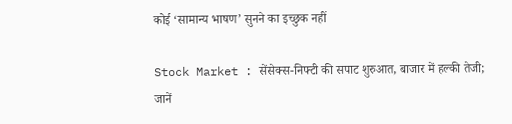कोई ‘सामान्य भाषण’ सुनने का इच्छुक नहीं

Stock Market : सेंसेक्स-निफ्टी की सपाट शुरुआत, बाजार में हल्की तेजी; जानें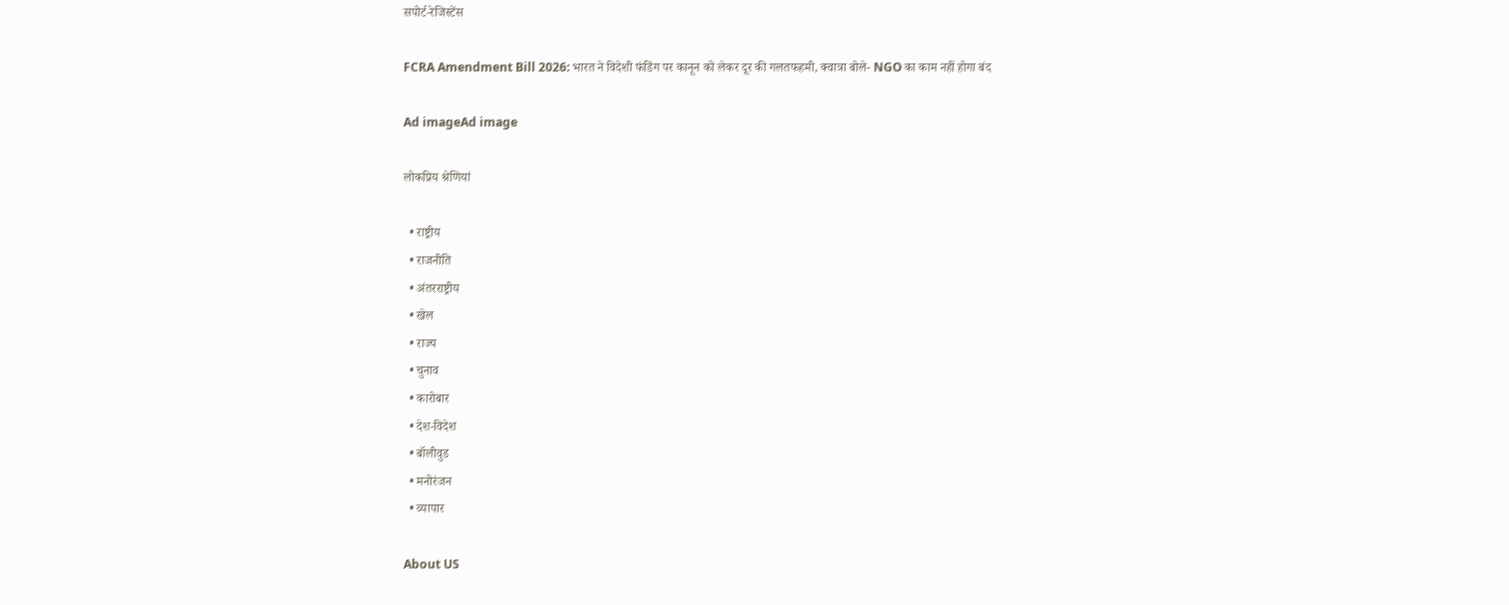सपोर्ट-रेजिस्टेंस

FCRA Amendment Bill 2026: भारत ने विदेशी फंडिंग पर कानून को लेकर दूर की गलतफहमी, क्वात्रा बोले- NGO का काम नहीं होगा बंद

Ad imageAd image

लोकप्रिय श्रेणियां

  • राष्ट्रीय
  • राजनीति
  • अंतरराष्ट्रीय
  • खेल
  • राज्य
  • चुनाव
  • कारोबार
  • देश-विदेश
  • बॉलीवुड
  • मनोरंजन
  • व्यापार

About US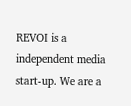REVOI is a independent media start-up. We are a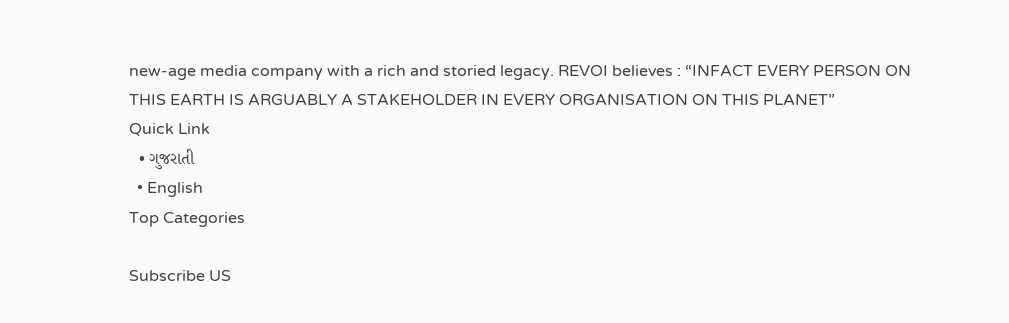new-age media company with a rich and storied legacy. REVOI believes : “INFACT EVERY PERSON ON THIS EARTH IS ARGUABLY A STAKEHOLDER IN EVERY ORGANISATION ON THIS PLANET”
Quick Link
  • ગુજરાતી
  • English
Top Categories

Subscribe US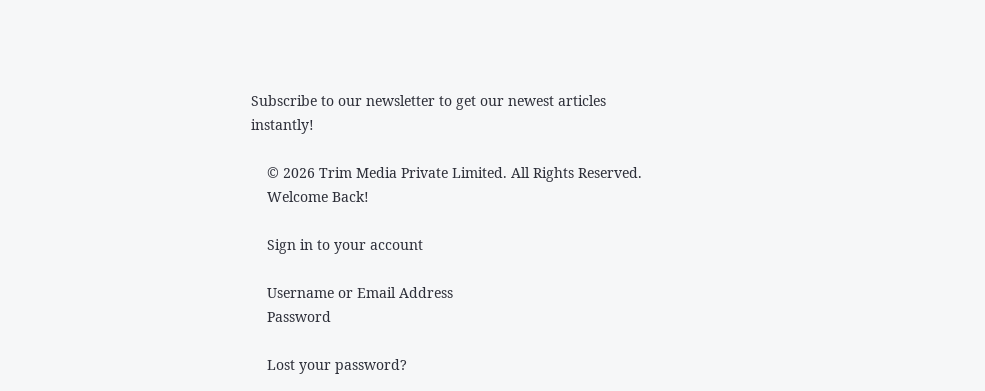Subscribe to our newsletter to get our newest articles instantly!

    © 2026 Trim Media Private Limited. All Rights Reserved.
    Welcome Back!

    Sign in to your account

    Username or Email Address
    Password

    Lost your password?